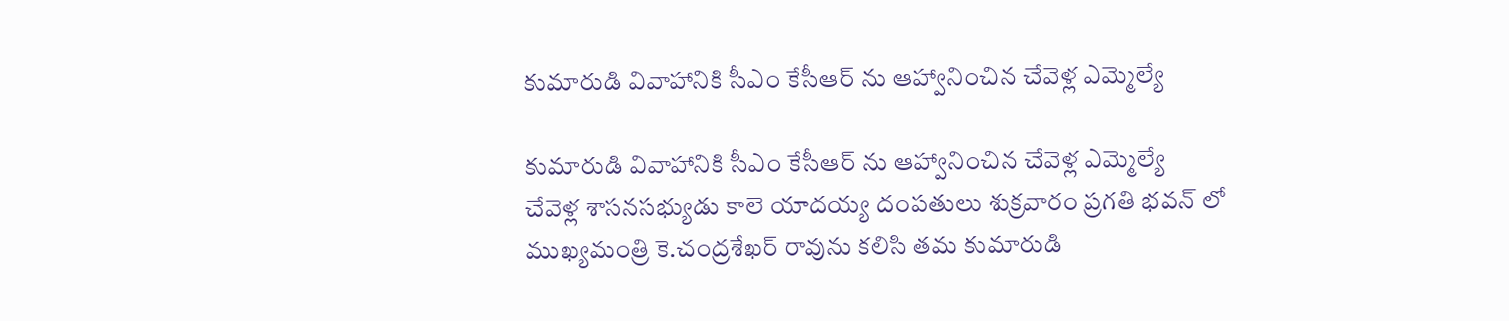కుమారుడి వివాహానికి సీఎం కేసీఆర్ ను ఆహ్వానించిన చేవెళ్ల ఎమ్మెల్యే

కుమారుడి వివాహానికి సీఎం కేసీఆర్ ను ఆహ్వానించిన చేవెళ్ల ఎమ్మెల్యే
చేవెళ్ల శాసనసభ్యుడు కాలె యాదయ్య దంపతులు శుక్రవారం ప్రగతి భవన్ లో ముఖ్యమంత్రి కె.చంద్రశేఖర్ రావును కలిసి తమ కుమారుడి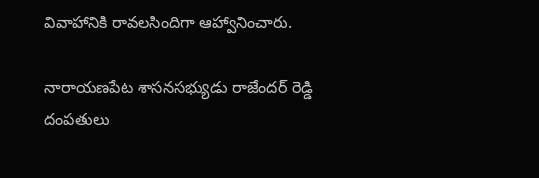వివాహానికి రావలసిందిగా ఆహ్వానించారు.

నారాయణపేట శాసనసభ్యుడు రాజేందర్ రెడ్డి దంపతులు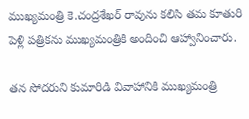ముఖ్యమంత్రి కె.చంద్రశేఖర్ రావును కలిసి తమ కూతురి పెళ్లి పత్రికను ముఖ్యమంత్రికి అందించి ఆహ్వానించారు.

తన సోదరుని కుమారిడి వివాహానికి ముఖ్యమంత్రి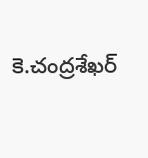కె.చంద్రశేఖర్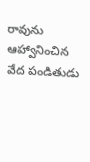రావును ఆహ్వానించిన వేద పండితుడు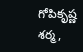గోపికృష్ణ శర్మ,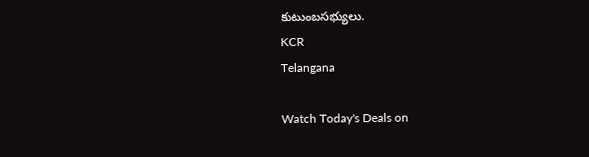కుటుంబసభ్యులు.
KCR
Telangana

Watch Today's Deals on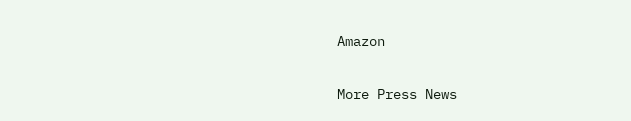Amazon

More Press News